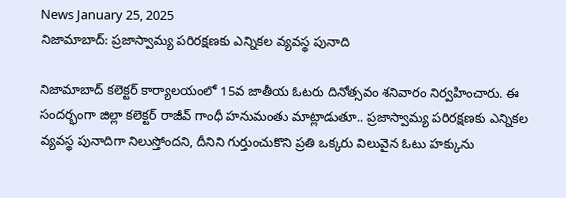News January 25, 2025
నిజామాబాద్: ప్రజాస్వామ్య పరిరక్షణకు ఎన్నికల వ్యవస్థ పునాది

నిజామాబాద్ కలెక్టర్ కార్యాలయంలో 15వ జాతీయ ఓటరు దినోత్సవం శనివారం నిర్వహించారు. ఈ సందర్భంగా జిల్లా కలెక్టర్ రాజీవ్ గాంధీ హనుమంతు మాట్లాడుతూ.. ప్రజాస్వామ్య పరిరక్షణకు ఎన్నికల వ్యవస్థ పునాదిగా నిలుస్తోందని, దీనిని గుర్తుంచుకొని ప్రతి ఒక్కరు విలువైన ఓటు హక్కును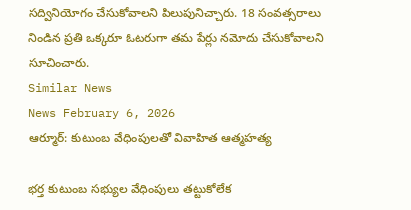సద్వినియోగం చేసుకోవాలని పిలుపునిచ్చారు. 18 సంవత్సరాలు నిండిన ప్రతి ఒక్కరూ ఓటరుగా తమ పేర్లు నమోదు చేసుకోవాలని సూచించారు.
Similar News
News February 6, 2026
ఆర్మూర్: కుటుంబ వేధింపులతో వివాహిత ఆత్మహత్య

భర్త కుటుంబ సభ్యుల వేధింపులు తట్టుకోలేక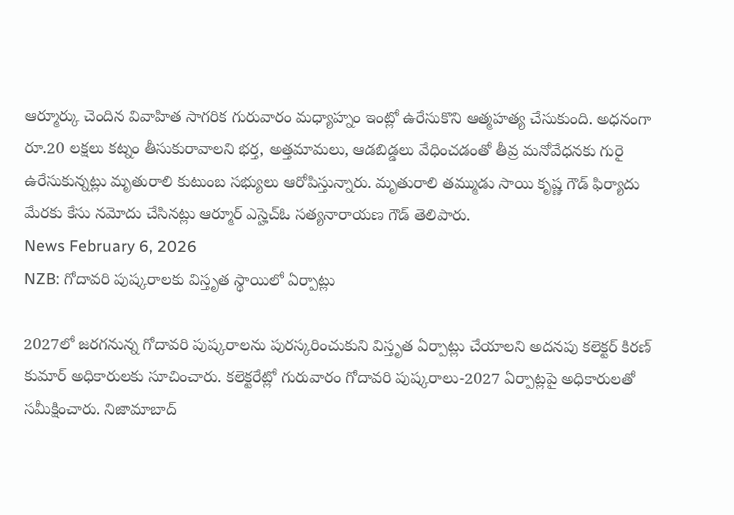ఆర్మూర్కు చెందిన వివాహిత సాగరిక గురువారం మధ్యాహ్నం ఇంట్లో ఉరేసుకొని ఆత్మహత్య చేసుకుంది. అధనంగా రూ.20 లక్షలు కట్నం తీసుకురావాలని భర్త, అత్తమామలు, ఆడబిడ్డలు వేధించడంతో తీవ్ర మనోవేధనకు గురై ఉరేసుకున్నట్లు మృతురాలి కుటుంబ సభ్యులు ఆరోపిస్తున్నారు. మృతురాలి తమ్ముడు సాయి కృష్ణ గౌడ్ ఫిర్యాదు మేరకు కేసు నమోదు చేసినట్లు ఆర్మూర్ ఎస్హెచ్ఓ సత్యనారాయణ గౌడ్ తెలిపారు.
News February 6, 2026
NZB: గోదావరి పుష్కరాలకు విస్తృత స్థాయిలో ఏర్పాట్లు

2027లో జరగనున్న గోదావరి పుష్కరాలను పురస్కరించుకుని విస్తృత ఏర్పాట్లు చేయాలని అదనపు కలెక్టర్ కిరణ్ కుమార్ అధికారులకు సూచించారు. కలెక్టరేట్లో గురువారం గోదావరి పుష్కరాలు-2027 ఏర్పాట్లపై అధికారులతో సమీక్షించారు. నిజామాబాద్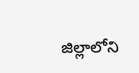జిల్లాలోని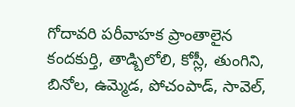గోదావరి పరీవాహక ప్రాంతాలైన కందకుర్తి, తాడ్బిలోలి, కోస్లీ, తుంగిని, బినోల, ఉమ్మెడ, పోచంపాడ్, సావెల్,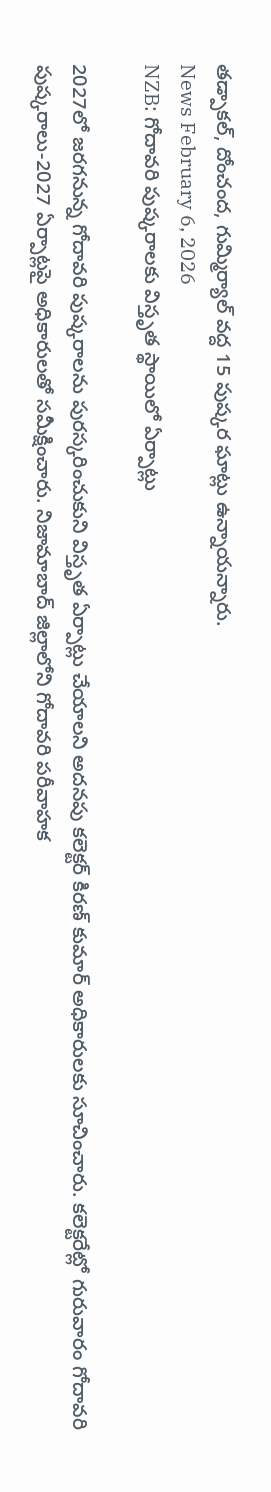తడ్పాకల్, దోంచంద, గుమ్మిర్యాల్ వద్ద 15 పుష్కర ఘాట్లు ఉన్నాయన్నారు.
News February 6, 2026
NZB: గోదావరి పుష్కరాలకు విస్తృత స్థాయిలో ఏర్పాట్లు

2027లో జరగనున్న గోదావరి పుష్కరాలను పురస్కరించుకుని విస్తృత ఏర్పాట్లు చేయాలని అదనపు కలెక్టర్ కిరణ్ కుమార్ అధికారులకు సూచించారు. కలెక్టరేట్లో గురువారం గోదావరి పుష్కరాలు-2027 ఏర్పాట్లపై అధికారులతో సమీక్షించారు. నిజామాబాద్ జిల్లాలోని గోదావరి పరీవాహక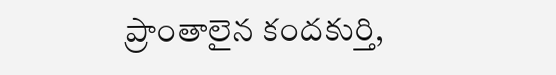ప్రాంతాలైన కందకుర్తి,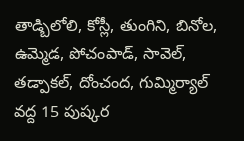తాడ్బిలోలి, కోస్లీ, తుంగిని, బినోల, ఉమ్మెడ, పోచంపాడ్, సావెల్, తడ్పాకల్, దోంచంద, గుమ్మిర్యాల్ వద్ద 15 పుష్కర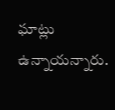ఘాట్లు ఉన్నాయన్నారు.